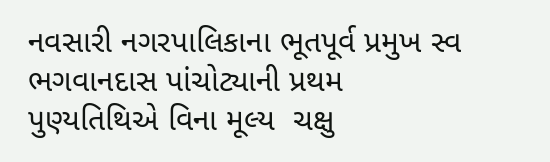નવસારી નગરપાલિકાના ભૂતપૂર્વ પ્રમુખ સ્વ ભગવાનદાસ પાંચોટ્યાની પ્રથમ પુણ્યતિથિએ વિના મૂલ્ય  ચક્ષુ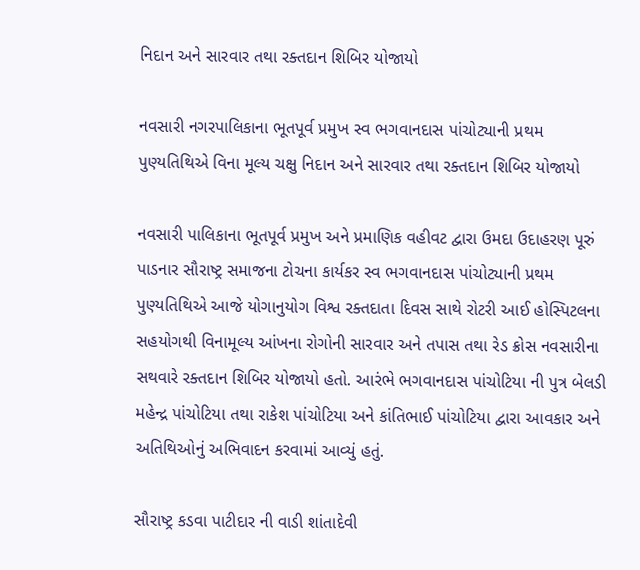નિદાન અને સારવાર તથા રક્તદાન શિબિર યોજાયો

નવસારી નગરપાલિકાના ભૂતપૂર્વ પ્રમુખ સ્વ ભગવાનદાસ પાંચોટ્યાની પ્રથમ પુણ્યતિથિએ વિના મૂલ્ય ચક્ષુ નિદાન અને સારવાર તથા રક્તદાન શિબિર યોજાયો

નવસારી પાલિકાના ભૂતપૂર્વ પ્રમુખ અને પ્રમાણિક વહીવટ દ્વારા ઉમદા ઉદાહરણ પૂરું પાડનાર સૌરાષ્ટ્ર સમાજના ટોચના કાર્યકર સ્વ ભગવાનદાસ પાંચોટ્યાની પ્રથમ પુણ્યતિથિએ આજે યોગાનુયોગ વિશ્વ રક્તદાતા દિવસ સાથે રોટરી આઈ હોસ્પિટલના સહયોગથી વિનામૂલ્ય આંખના રોગોની સારવાર અને તપાસ તથા રેડ ક્રોસ નવસારીના સથવારે રક્તદાન શિબિર યોજાયો હતો. આરંભે ભગવાનદાસ પાંચોટિયા ની પુત્ર બેલડી મહેન્દ્ર પાંચોટિયા તથા રાકેશ પાંચોટિયા અને કાંતિભાઈ પાંચોટિયા દ્વારા આવકાર અને અતિથિઓનું અભિવાદન કરવામાં આવ્યું હતું.

સૌરાષ્ટ્ર કડવા પાટીદાર ની વાડી શાંતાદેવી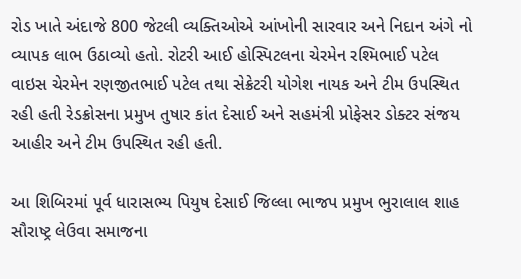રોડ ખાતે અંદાજે 800 જેટલી વ્યક્તિઓએ આંખોની સારવાર અને નિદાન અંગે નો વ્યાપક લાભ ઉઠાવ્યો હતો. રોટરી આઈ હોસ્પિટલના ચેરમેન રશ્મિભાઈ પટેલ વાઇસ ચેરમેન રણજીતભાઈ પટેલ તથા સેક્રેટરી યોગેશ નાયક અને ટીમ ઉપસ્થિત રહી હતી રેડક્રોસના પ્રમુખ તુષાર કાંત દેસાઈ અને સહમંત્રી પ્રોફેસર ડોક્ટર સંજય આહીર અને ટીમ ઉપસ્થિત રહી હતી.

આ શિબિરમાં પૂર્વ ધારાસભ્ય પિયુષ દેસાઈ જિલ્લા ભાજપ પ્રમુખ ભુરાલાલ શાહ સૌરાષ્ટ્ર લેઉવા સમાજના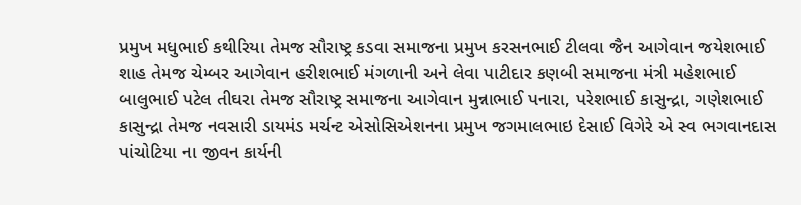પ્રમુખ મધુભાઈ કથીરિયા તેમજ સૌરાષ્ટ્ર કડવા સમાજના પ્રમુખ કરસનભાઈ ટીલવા જૈન આગેવાન જયેશભાઈ શાહ તેમજ ચેમ્બર આગેવાન હરીશભાઈ મંગળાની અને લેવા પાટીદાર કણબી સમાજના મંત્રી મહેશભાઈ બાલુભાઈ પટેલ તીઘરા તેમજ સૌરાષ્ટ્ર સમાજના આગેવાન મુન્નાભાઈ પનારા, પરેશભાઈ કાસુન્દ્રા, ગણેશભાઈ કાસુન્દ્રા તેમજ નવસારી ડાયમંડ મર્ચન્ટ એસોસિએશનના પ્રમુખ જગમાલભાઇ દેસાઈ વિગેરે એ સ્વ ભગવાનદાસ પાંચોટિયા ના જીવન કાર્યની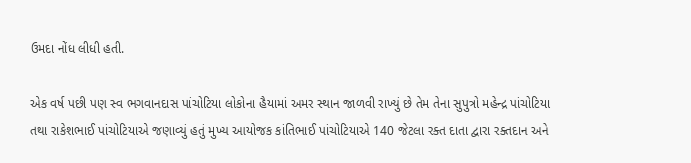ઉમદા નોંધ લીધી હતી.

એક વર્ષ પછી પણ સ્વ ભગવાનદાસ પાંચોટિયા લોકોના હૈયામાં અમર સ્થાન જાળવી રાખ્યું છે તેમ તેના સુપુત્રો મહેન્દ્ર પાંચોટિયા તથા રાકેશભાઈ પાંચોટિયાએ જણાવ્યું હતું મુખ્ય આયોજક કાંતિભાઈ પાંચોટિયાએ 140 જેટલા રક્ત દાતા દ્વારા રક્તદાન અને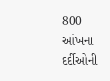800 આંખના દર્દીઓની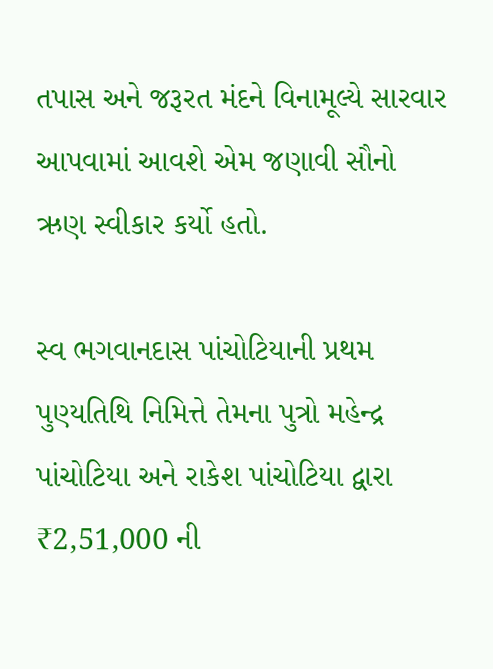તપાસ અને જરૂરત મંદને વિનામૂલ્યે સારવાર આપવામાં આવશે એમ જણાવી સૌનો ઋણ સ્વીકાર કર્યો હતો.

સ્વ ભગવાનદાસ પાંચોટિયાની પ્રથમ પુણ્યતિથિ નિમિત્તે તેમના પુત્રો મહેન્દ્ર પાંચોટિયા અને રાકેશ પાંચોટિયા દ્વારા ₹2,51,000 ની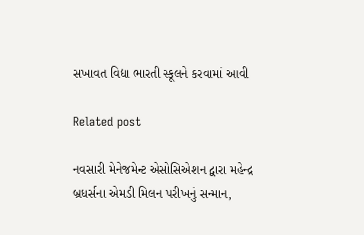સખાવત વિદ્યા ભારતી સ્કૂલને કરવામાં આવી

Related post

નવસારી મેનેજમેન્ટ એસોસિએશન દ્વારા મહેન્દ્ર બ્રધર્સના એમડી મિલન પરીખનું સન્માન,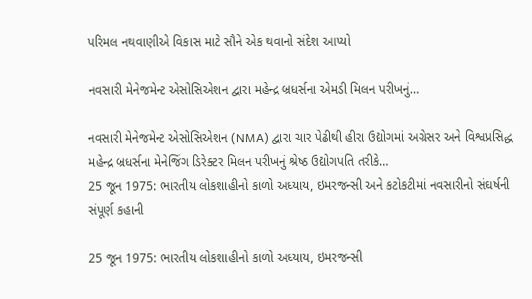પરિમલ નથવાણીએ વિકાસ માટે સૌને એક થવાનો સંદેશ આપ્યો

નવસારી મેનેજમેન્ટ એસોસિએશન દ્વારા મહેન્દ્ર બ્રધર્સના એમડી મિલન પરીખનું…

નવસારી મેનેજમેન્ટ એસોસિએશન (NMA) દ્વારા ચાર પેઢીથી હીરા ઉદ્યોગમાં અગ્રેસર અને વિશ્વપ્રસિદ્ધ મહેન્દ્ર બ્રધર્સના મેનેજિંગ ડિરેક્ટર મિલન પરીખનું શ્રેષ્ઠ ઉદ્યોગપતિ તરીકે…
25 જૂન 1975: ભારતીય લોકશાહીનો કાળો અધ્યાય, ઇમરજન્સી અને કટોકટીમાં નવસારીનો સંઘર્ષની સંપૂર્ણ કહાની

25 જૂન 1975: ભારતીય લોકશાહીનો કાળો અધ્યાય, ઇમરજન્સી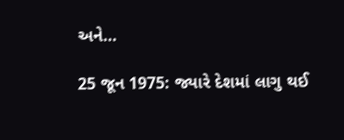અને…

25 જૂન 1975: જ્યારે દેશમાં લાગુ થઈ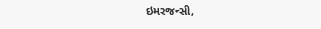ઇમરજન્સી,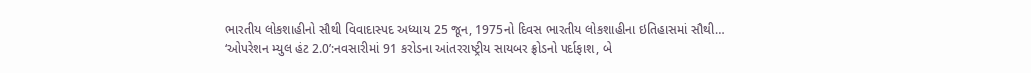ભારતીય લોકશાહીનો સૌથી વિવાદાસ્પદ અધ્યાય 25 જૂન, 1975નો દિવસ ભારતીય લોકશાહીના ઇતિહાસમાં સૌથી…
‘ઓપરેશન મ્યુલ હંટ 2.0’:નવસારીમાં 91 કરોડના આંતરરાષ્ટ્રીય સાયબર ફ્રોડનો પર્દાફાશ, બે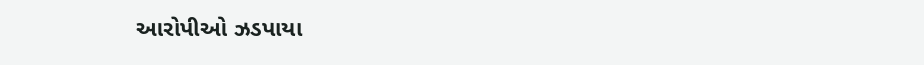આરોપીઓ ઝડપાયા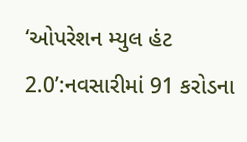‘ઓપરેશન મ્યુલ હંટ 2.0’:નવસારીમાં 91 કરોડના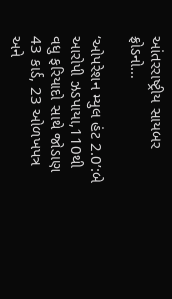આંતરરાષ્ટ્રીય સાયબર ફ્રોડનો…

‘ઓપરેશન મ્યુલ હંટ 2.0’:બે આરોપી ઝડપાયા,110થી વધુ ફરિયાદો સાથે જોડાણ 43 કાર્ડ, 23 ઓળખપત્ર અને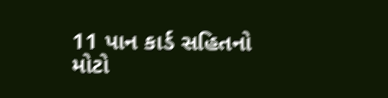11 પાન કાર્ડ સહિતનો મોટો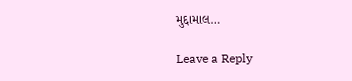મુદ્દામાલ…

Leave a Reply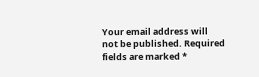Your email address will not be published. Required fields are marked *